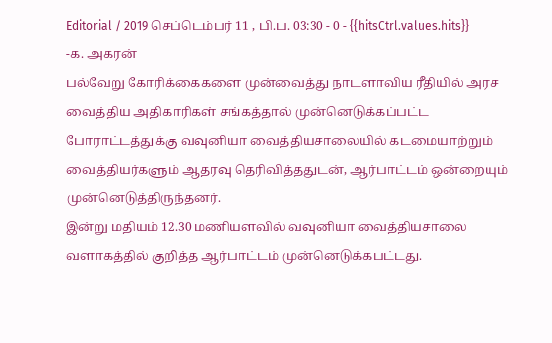Editorial / 2019 செப்டெம்பர் 11 , பி.ப. 03:30 - 0 - {{hitsCtrl.values.hits}}
-க. அகரன்
பல்வேறு கோரிக்கைகளை முன்வைத்து நாடளாவிய ரீதியில் அரச வைத்திய அதிகாரிகள் சங்கத்தால் முன்னெடுக்கப்பட்ட போராட்டத்துக்கு வவுனியா வைத்தியசாலையில் கடமையாற்றும் வைத்தியர்களும் ஆதரவு தெரிவித்ததுடன், ஆர்பாட்டம் ஒன்றையும் முன்னெடுத்திருந்தனர்.
இன்று மதியம் 12.30 மணியளவில் வவுனியா வைத்தியசாலை வளாகத்தில் குறித்த ஆர்பாட்டம் முன்னெடுக்கபட்டது.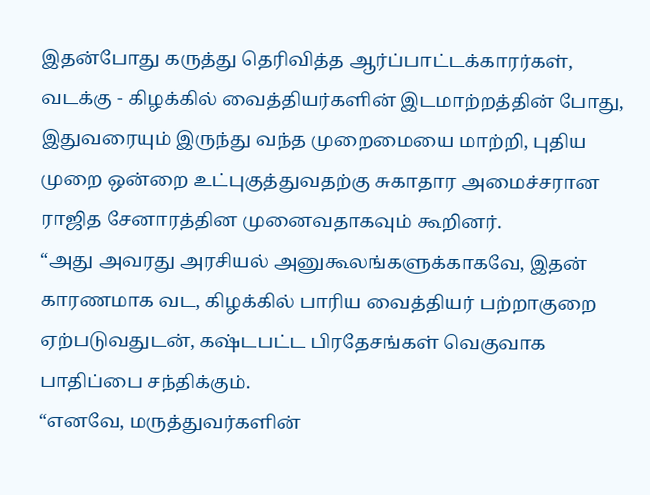இதன்போது கருத்து தெரிவித்த ஆர்ப்பாட்டக்காரர்கள், வடக்கு - கிழக்கில் வைத்தியர்களின் இடமாற்றத்தின் போது, இதுவரையும் இருந்து வந்த முறைமையை மாற்றி, புதிய முறை ஒன்றை உட்புகுத்துவதற்கு சுகாதார அமைச்சரான ராஜித சேனாரத்தின முனைவதாகவும் கூறினர்.
“அது அவரது அரசியல் அனுகூலங்களுக்காகவே, இதன் காரணமாக வட, கிழக்கில் பாரிய வைத்தியர் பற்றாகுறை ஏற்படுவதுடன், கஷ்டபட்ட பிரதேசங்கள் வெகுவாக பாதிப்பை சந்திக்கும்.
“எனவே, மருத்துவர்களின்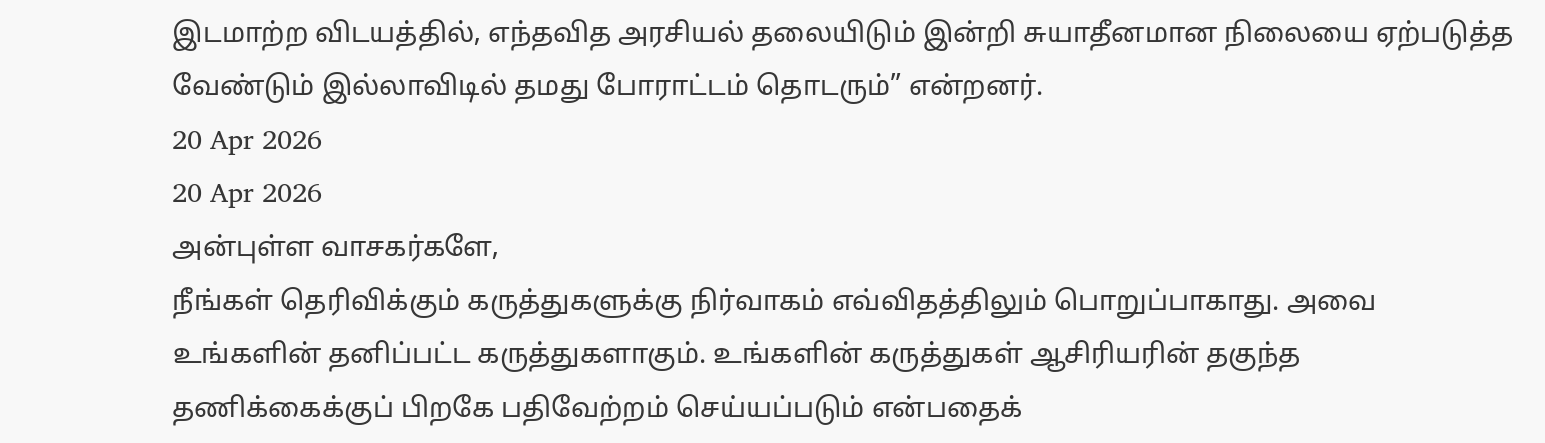இடமாற்ற விடயத்தில், எந்தவித அரசியல் தலையிடும் இன்றி சுயாதீனமான நிலையை ஏற்படுத்த வேண்டும் இல்லாவிடில் தமது போராட்டம் தொடரும்” என்றனர்.
20 Apr 2026
20 Apr 2026
அன்புள்ள வாசகர்களே,
நீங்கள் தெரிவிக்கும் கருத்துகளுக்கு நிர்வாகம் எவ்விதத்திலும் பொறுப்பாகாது. அவை உங்களின் தனிப்பட்ட கருத்துகளாகும். உங்களின் கருத்துகள் ஆசிரியரின் தகுந்த தணிக்கைக்குப் பிறகே பதிவேற்றம் செய்யப்படும் என்பதைக்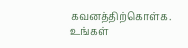கவனத்திற்கொள்க. உங்கள்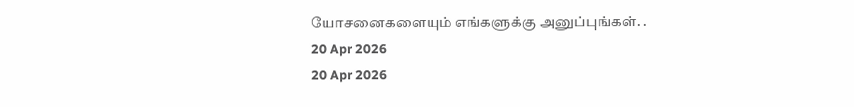யோசனைகளையும் எங்களுக்கு அனுப்புங்கள். .
20 Apr 2026
20 Apr 2026